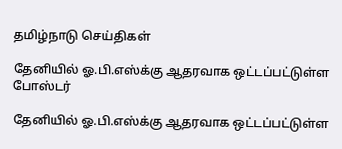தமிழ்நாடு செய்திகள்

தேனியில் ஓ.பி.எஸ்க்கு ஆதரவாக ஒட்டப்பட்டுள்ள போஸ்டர்

தேனியில் ஓ.பி.எஸ்க்கு ஆதரவாக ஒட்டப்பட்டுள்ள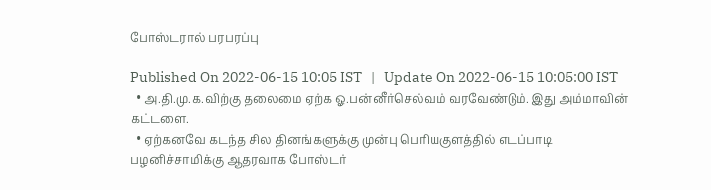போஸ்டரால் பரபரப்பு

Published On 2022-06-15 10:05 IST   |   Update On 2022-06-15 10:05:00 IST
  • அ.தி.மு.க.விற்கு தலைமை ஏற்க ஓ.பன்னீர்செல்வம் வரவேண்டும். இது அம்மாவின் கட்டளை.
  • ஏற்கனவே கடந்த சில தினங்களுக்கு முன்பு பெரியகுளத்தில் எடப்பாடி பழனிச்சாமிக்கு ஆதரவாக போஸ்டர்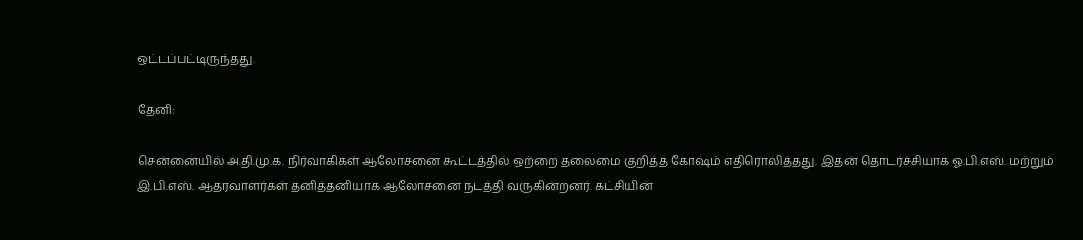ஒட்டப்பட்டிருந்தது.

தேனி:

சென்னையில் அ.தி.மு.க. நிர்வாகிகள் ஆலோசனை கூட்டத்தில் ஒற்றை தலைமை குறித்த கோஷம் எதிரொலித்தது. இதன் தொடர்ச்சியாக ஓ.பி.எஸ். மற்றும் இ.பி.எஸ். ஆதரவாளர்கள் தனித்தனியாக ஆலோசனை நடத்தி வருகின்றனர். கட்சியின்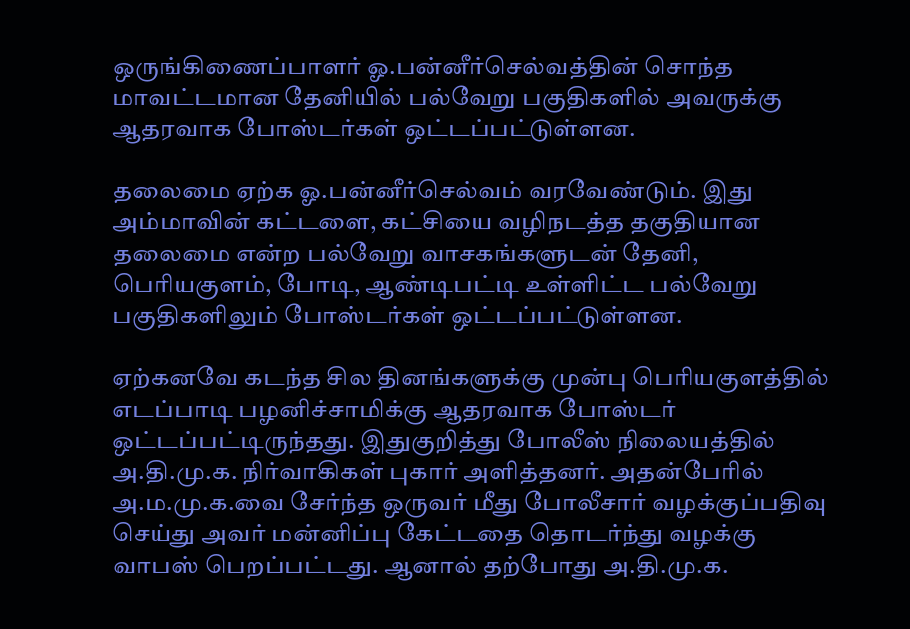ஒருங்கிணைப்பாளர் ஓ.பன்னீர்செல்வத்தின் சொந்த மாவட்டமான தேனியில் பல்வேறு பகுதிகளில் அவருக்கு ஆதரவாக போஸ்டர்கள் ஒட்டப்பட்டுள்ளன.

தலைமை ஏற்க ஓ.பன்னீர்செல்வம் வரவேண்டும். இது அம்மாவின் கட்டளை, கட்சியை வழிநடத்த தகுதியான தலைமை என்ற பல்வேறு வாசகங்களுடன் தேனி, பெரியகுளம், போடி, ஆண்டிபட்டி உள்ளிட்ட பல்வேறு பகுதிகளிலும் போஸ்டர்கள் ஒட்டப்பட்டுள்ளன.

ஏற்கனவே கடந்த சில தினங்களுக்கு முன்பு பெரியகுளத்தில் எடப்பாடி பழனிச்சாமிக்கு ஆதரவாக போஸ்டர் ஒட்டப்பட்டிருந்தது. இதுகுறித்து போலீஸ் நிலையத்தில் அ.தி.மு.க. நிர்வாகிகள் புகார் அளித்தனர். அதன்பேரில் அ.ம.மு.க.வை சேர்ந்த ஒருவர் மீது போலீசார் வழக்குப்பதிவு செய்து அவர் மன்னிப்பு கேட்டதை தொடர்ந்து வழக்கு வாபஸ் பெறப்பட்டது. ஆனால் தற்போது அ.தி.மு.க.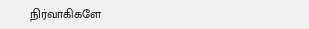நிர்வாகிகளே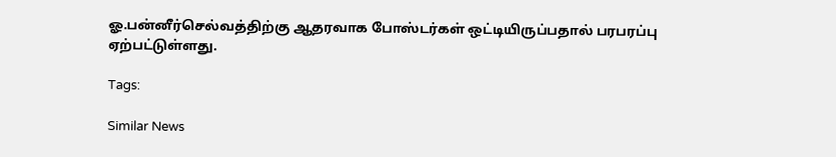ஓ.பன்னீர்செல்வத்திற்கு ஆதரவாக போஸ்டர்கள் ஒட்டியிருப்பதால் பரபரப்பு ஏற்பட்டுள்ளது.

Tags:

Similar News